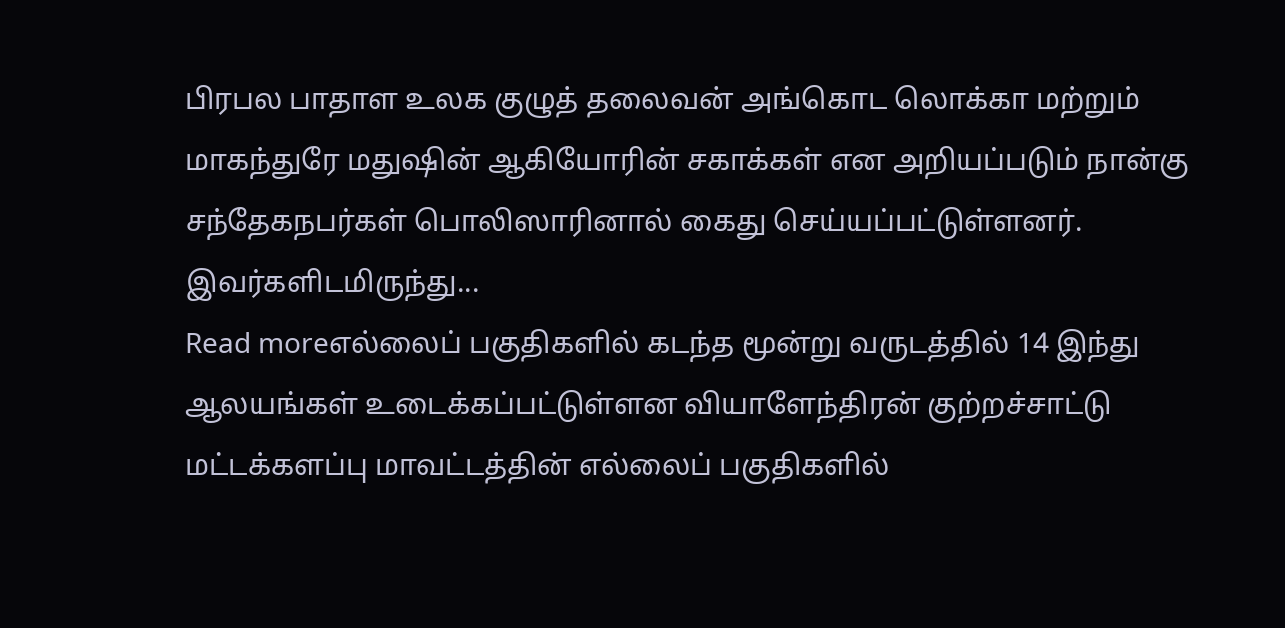பிரபல பாதாள உலக குழுத் தலைவன் அங்கொட லொக்கா மற்றும் மாகந்துரே மதுஷின் ஆகியோரின் சகாக்கள் என அறியப்படும் நான்கு சந்தேகநபர்கள் பொலிஸாரினால் கைது செய்யப்பட்டுள்ளனர். இவர்களிடமிருந்து...
Read moreஎல்லைப் பகுதிகளில் கடந்த மூன்று வருடத்தில் 14 இந்து ஆலயங்கள் உடைக்கப்பட்டுள்ளன வியாளேந்திரன் குற்றச்சாட்டு மட்டக்களப்பு மாவட்டத்தின் எல்லைப் பகுதிகளில்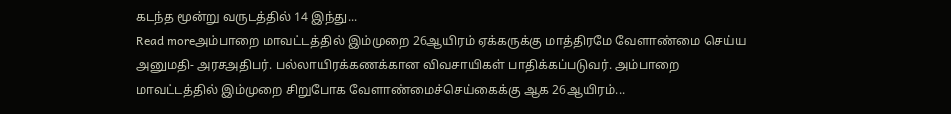கடந்த மூன்று வருடத்தில் 14 இந்து...
Read moreஅம்பாறை மாவட்டத்தில் இம்முறை 26ஆயிரம் ஏக்கருக்கு மாத்திரமே வேளாண்மை செய்ய அனுமதி- அரசஅதிபர். பல்லாயிரக்கணக்கான விவசாயிகள் பாதிக்கப்படுவர். அம்பாறை மாவட்டத்தில் இம்முறை சிறுபோக வேளாண்மைச்செய்கைக்கு ஆக 26ஆயிரம்...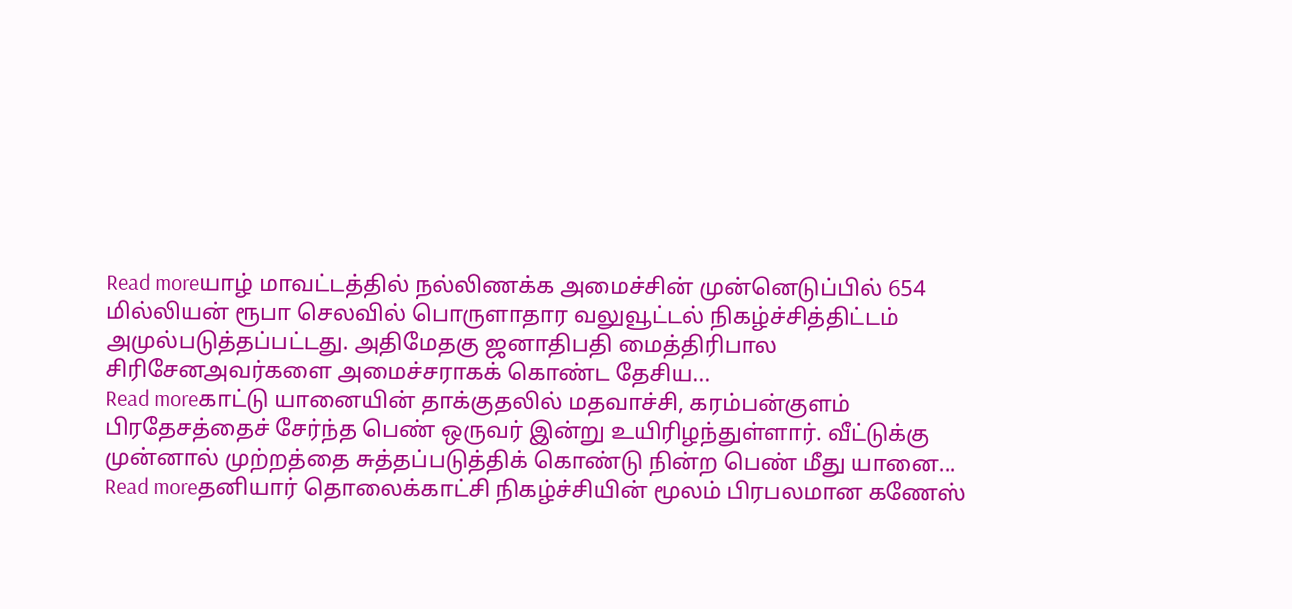Read moreயாழ் மாவட்டத்தில் நல்லிணக்க அமைச்சின் முன்னெடுப்பில் 654 மில்லியன் ரூபா செலவில் பொருளாதார வலுவூட்டல் நிகழ்ச்சித்திட்டம் அமுல்படுத்தப்பட்டது. அதிமேதகு ஜனாதிபதி மைத்திரிபால சிரிசேனஅவர்களை அமைச்சராகக் கொண்ட தேசிய...
Read moreகாட்டு யானையின் தாக்குதலில் மதவாச்சி, கரம்பன்குளம் பிரதேசத்தைச் சேர்ந்த பெண் ஒருவர் இன்று உயிரிழந்துள்ளார். வீட்டுக்கு முன்னால் முற்றத்தை சுத்தப்படுத்திக் கொண்டு நின்ற பெண் மீது யானை...
Read moreதனியார் தொலைக்காட்சி நிகழ்ச்சியின் மூலம் பிரபலமான கணேஸ்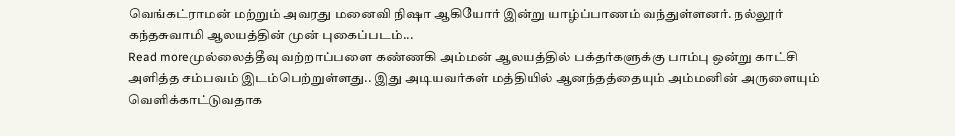வெங்கட்ராமன் மற்றும் அவரது மனைவி நிஷா ஆகியோர் இன்று யாழ்ப்பாணம் வந்துள்ளனர். நல்லூர் கந்தசுவாமி ஆலயத்தின் முன் புகைப்படம்...
Read moreமுல்லைத்தீவு வற்றாப்பளை கண்ணகி அம்மன் ஆலயத்தில் பக்தர்களுக்கு பாம்பு ஒன்று காட்சி அளித்த சம்பவம் இடம்பெற்றுள்ளது.. இது அடியவர்கள் மத்தியில் ஆனந்தத்தையும் அம்மனின் அருளையும் வெளிக்காட்டுவதாக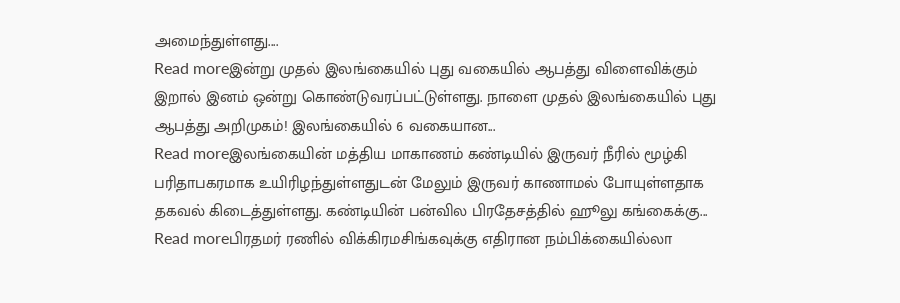அமைந்துள்ளது....
Read moreஇன்று முதல் இலங்கையில் புது வகையில் ஆபத்து விளைவிக்கும் இறால் இனம் ஒன்று கொண்டுவரப்பட்டுள்ளது. நாளை முதல் இலங்கையில் புது ஆபத்து அறிமுகம்! இலங்கையில் 6 வகையான...
Read moreஇலங்கையின் மத்திய மாகாணம் கண்டியில் இருவர் நீரில் மூழ்கி பரிதாபகரமாக உயிரிழந்துள்ளதுடன் மேலும் இருவர் காணாமல் போயுள்ளதாக தகவல் கிடைத்துள்ளது. கண்டியின் பன்வில பிரதேசத்தில் ஹூலு கங்கைக்கு...
Read moreபிரதமர் ரணில் விக்கிரமசிங்கவுக்கு எதிரான நம்பிக்கையில்லா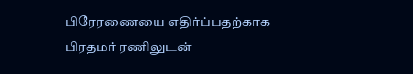பிரேரணையை எதிர்ப்பதற்காக பிரதமர் ரணிலுடன்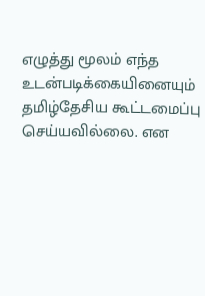எழுத்து மூலம் எந்த உடன்படிக்கையினையும் தமிழ்தேசிய கூட்டமைப்பு செய்யவில்லை. என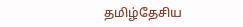தமிழ்தேசிய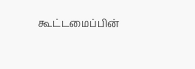கூட்டமைப்பின்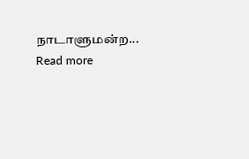நாடாளுமன்ற...
Read more